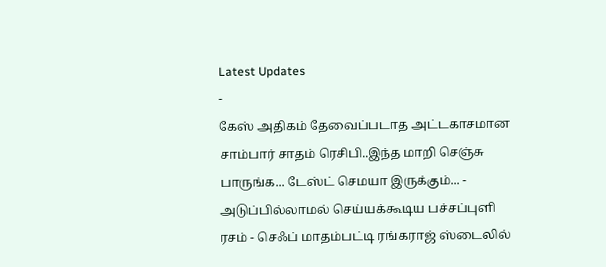Latest Updates
-
கேஸ் அதிகம் தேவைப்படாத அட்டகாசமான சாம்பார் சாதம் ரெசிபி..இந்த மாறி செஞ்சு பாருங்க... டேஸ்ட் செமயா இருக்கும்... -
அடுப்பில்லாமல் செய்யக்கூடிய பச்சப்புளி ரசம் - செஃப் மாதம்பட்டி ரங்கராஜ் ஸ்டைலில்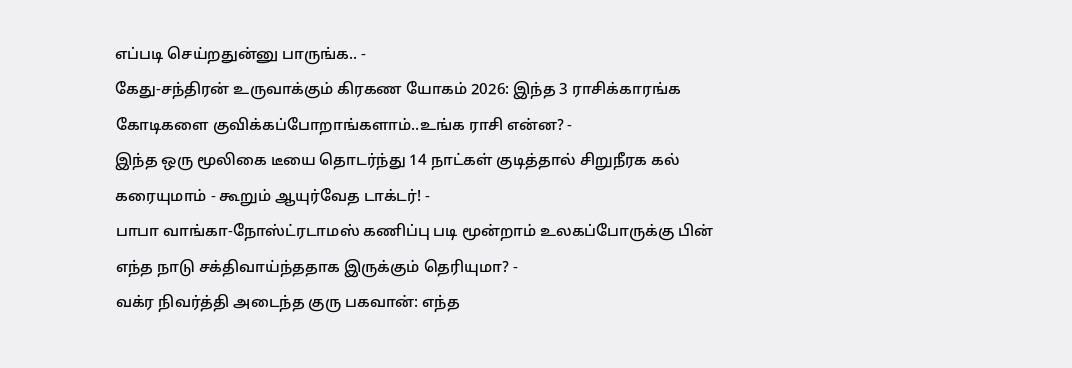எப்படி செய்றதுன்னு பாருங்க.. -
கேது-சந்திரன் உருவாக்கும் கிரகண யோகம் 2026: இந்த 3 ராசிக்காரங்க கோடிகளை குவிக்கப்போறாங்களாம்..உங்க ராசி என்ன? -
இந்த ஒரு மூலிகை டீயை தொடர்ந்து 14 நாட்கள் குடித்தால் சிறுநீரக கல் கரையுமாம் - கூறும் ஆயுர்வேத டாக்டர்! -
பாபா வாங்கா-நோஸ்ட்ரடாமஸ் கணிப்பு படி மூன்றாம் உலகப்போருக்கு பின் எந்த நாடு சக்திவாய்ந்ததாக இருக்கும் தெரியுமா? -
வக்ர நிவர்த்தி அடைந்த குரு பகவான்: எந்த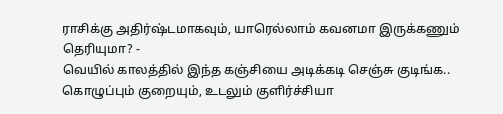ராசிக்கு அதிர்ஷ்டமாகவும், யாரெல்லாம் கவனமா இருக்கணும் தெரியுமா? -
வெயில் காலத்தில் இந்த கஞ்சியை அடிக்கடி செஞ்சு குடிங்க.. கொழுப்பும் குறையும், உடலும் குளிர்ச்சியா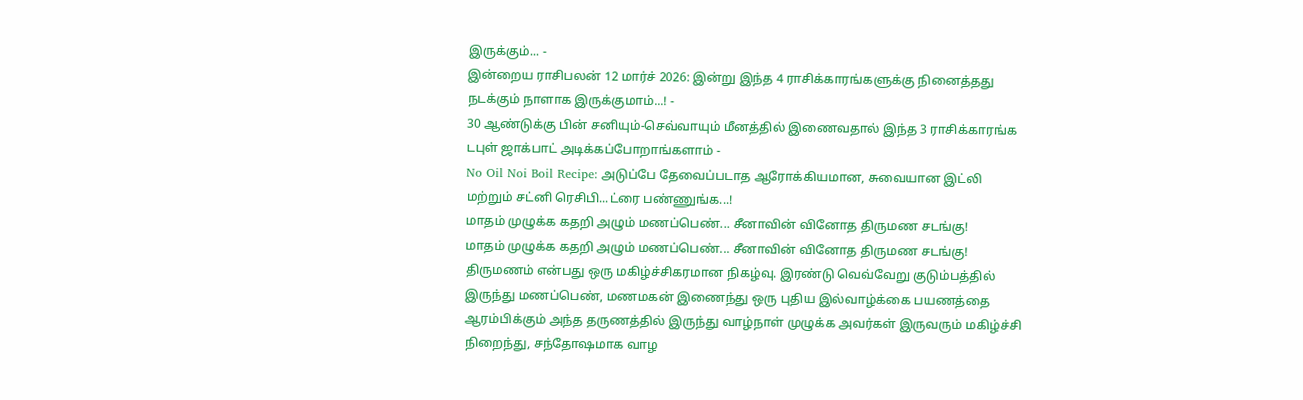இருக்கும்... -
இன்றைய ராசிபலன் 12 மார்ச் 2026: இன்று இந்த 4 ராசிக்காரங்களுக்கு நினைத்தது நடக்கும் நாளாக இருக்குமாம்...! -
30 ஆண்டுக்கு பின் சனியும்-செவ்வாயும் மீனத்தில் இணைவதால் இந்த 3 ராசிக்காரங்க டபுள் ஜாக்பாட் அடிக்கப்போறாங்களாம் -
No Oil Noi Boil Recipe: அடுப்பே தேவைப்படாத ஆரோக்கியமான, சுவையான இட்லி மற்றும் சட்னி ரெசிபி...ட்ரை பண்ணுங்க...!
மாதம் முழுக்க கதறி அழும் மணப்பெண்... சீனாவின் வினோத திருமண சடங்கு!
மாதம் முழுக்க கதறி அழும் மணப்பெண்... சீனாவின் வினோத திருமண சடங்கு!
திருமணம் என்பது ஒரு மகிழ்ச்சிகரமான நிகழ்வு. இரண்டு வெவ்வேறு குடும்பத்தில் இருந்து மணப்பெண், மணமகன் இணைந்து ஒரு புதிய இல்வாழ்க்கை பயணத்தை ஆரம்பிக்கும் அந்த தருணத்தில் இருந்து வாழ்நாள் முழுக்க அவர்கள் இருவரும் மகிழ்ச்சி நிறைந்து, சந்தோஷமாக வாழ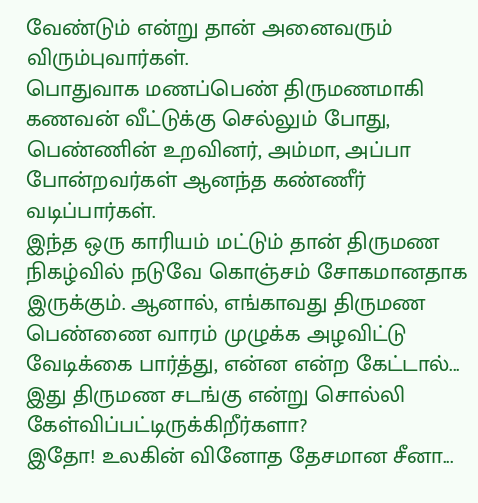வேண்டும் என்று தான் அனைவரும் விரும்புவார்கள்.
பொதுவாக மணப்பெண் திருமணமாகி கணவன் வீட்டுக்கு செல்லும் போது, பெண்ணின் உறவினர், அம்மா, அப்பா போன்றவர்கள் ஆனந்த கண்ணீர் வடிப்பார்கள்.
இந்த ஒரு காரியம் மட்டும் தான் திருமண நிகழ்வில் நடுவே கொஞ்சம் சோகமானதாக இருக்கும். ஆனால், எங்காவது திருமண பெண்ணை வாரம் முழுக்க அழவிட்டு வேடிக்கை பார்த்து, என்ன என்ற கேட்டால்... இது திருமண சடங்கு என்று சொல்லி கேள்விப்பட்டிருக்கிறீர்களா?
இதோ! உலகின் வினோத தேசமான சீனா...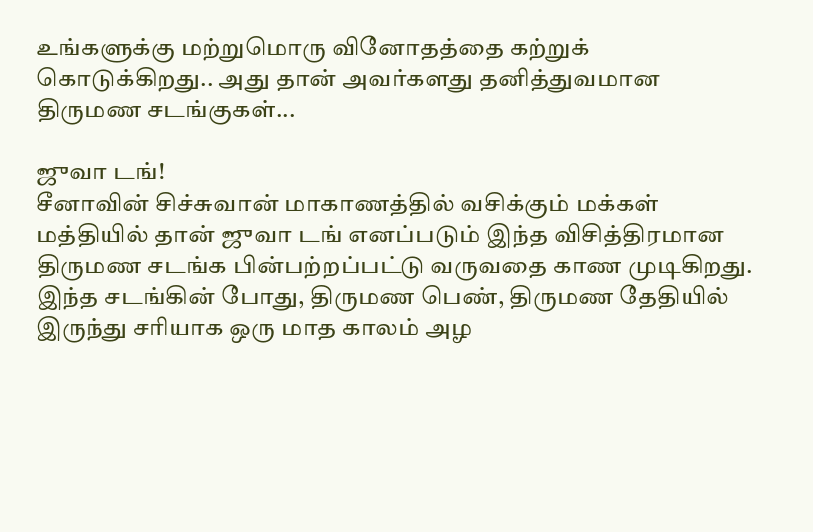உங்களுக்கு மற்றுமொரு வினோதத்தை கற்றுக் கொடுக்கிறது.. அது தான் அவர்களது தனித்துவமான திருமண சடங்குகள்...

ஜுவா டங்!
சீனாவின் சிச்சுவான் மாகாணத்தில் வசிக்கும் மக்கள் மத்தியில் தான் ஜுவா டங் எனப்படும் இந்த விசித்திரமான திருமண சடங்க பின்பற்றப்பட்டு வருவதை காண முடிகிறது.
இந்த சடங்கின் போது, திருமண பெண், திருமண தேதியில் இருந்து சரியாக ஒரு மாத காலம் அழ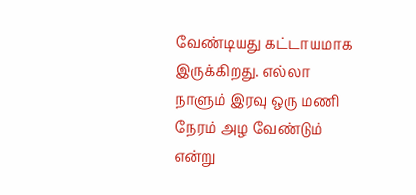வேண்டியது கட்டாயமாக இருக்கிறது. எல்லா நாளும் இரவு ஒரு மணி நேரம் அழ வேண்டும் என்று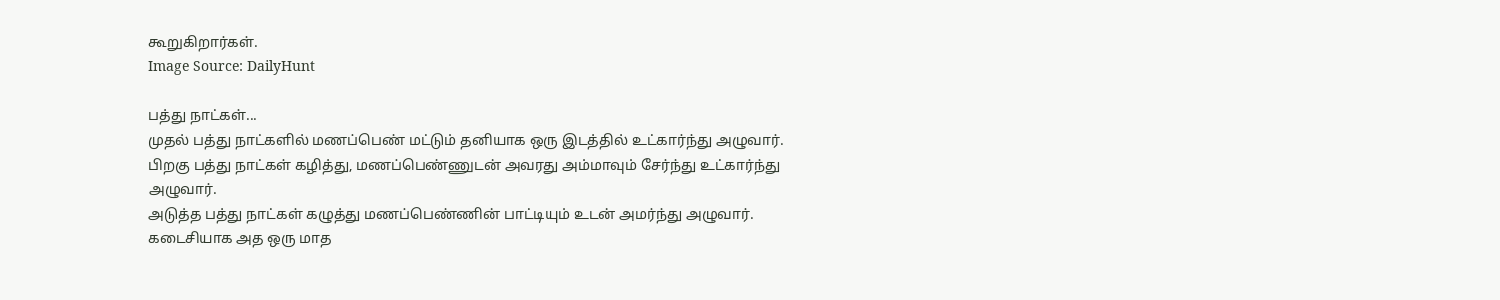கூறுகிறார்கள்.
Image Source: DailyHunt

பத்து நாட்கள்...
முதல் பத்து நாட்களில் மணப்பெண் மட்டும் தனியாக ஒரு இடத்தில் உட்கார்ந்து அழுவார். பிறகு பத்து நாட்கள் கழித்து, மணப்பெண்ணுடன் அவரது அம்மாவும் சேர்ந்து உட்கார்ந்து அழுவார்.
அடுத்த பத்து நாட்கள் கழுத்து மணப்பெண்ணின் பாட்டியும் உடன் அமர்ந்து அழுவார். கடைசியாக அத ஒரு மாத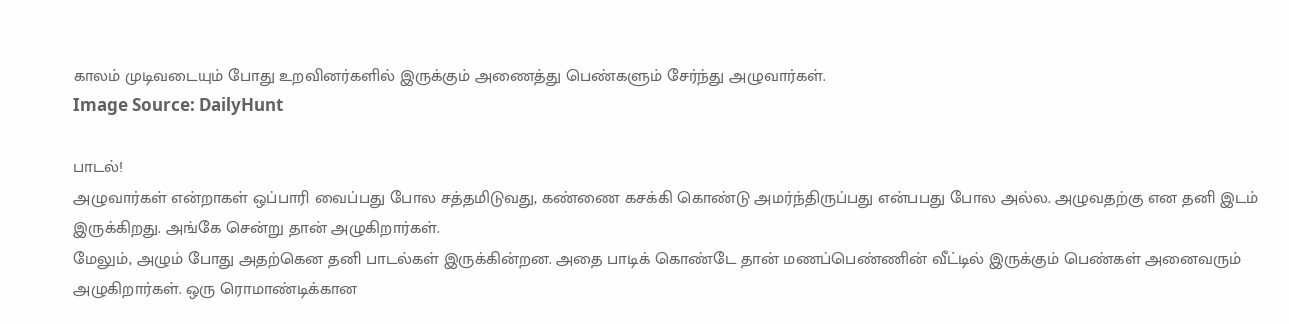காலம் முடிவடையும் போது உறவினர்களில் இருக்கும் அணைத்து பெண்களும் சேர்ந்து அழுவார்கள்.
Image Source: DailyHunt

பாடல்!
அழுவார்கள் என்றாகள் ஒப்பாரி வைப்பது போல சத்தமிடுவது, கண்ணை கசக்கி கொண்டு அமர்ந்திருப்பது என்பபது போல அல்ல. அழுவதற்கு என தனி இடம் இருக்கிறது. அங்கே சென்று தான் அழுகிறார்கள்.
மேலும், அழும் போது அதற்கென தனி பாடல்கள் இருக்கின்றன. அதை பாடிக் கொண்டே தான் மணப்பெண்ணின் வீட்டில் இருக்கும் பெண்கள் அனைவரும் அழுகிறார்கள். ஒரு ரொமாண்டிக்கான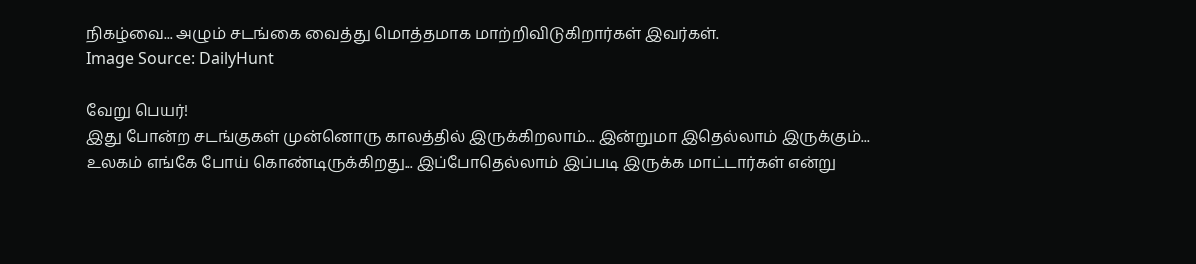நிகழ்வை... அழும் சடங்கை வைத்து மொத்தமாக மாற்றிவிடுகிறார்கள் இவர்கள்.
Image Source: DailyHunt

வேறு பெயர்!
இது போன்ற சடங்குகள் முன்னொரு காலத்தில் இருக்கிறலாம்... இன்றுமா இதெல்லாம் இருக்கும்... உலகம் எங்கே போய் கொண்டிருக்கிறது... இப்போதெல்லாம் இப்படி இருக்க மாட்டார்கள் என்று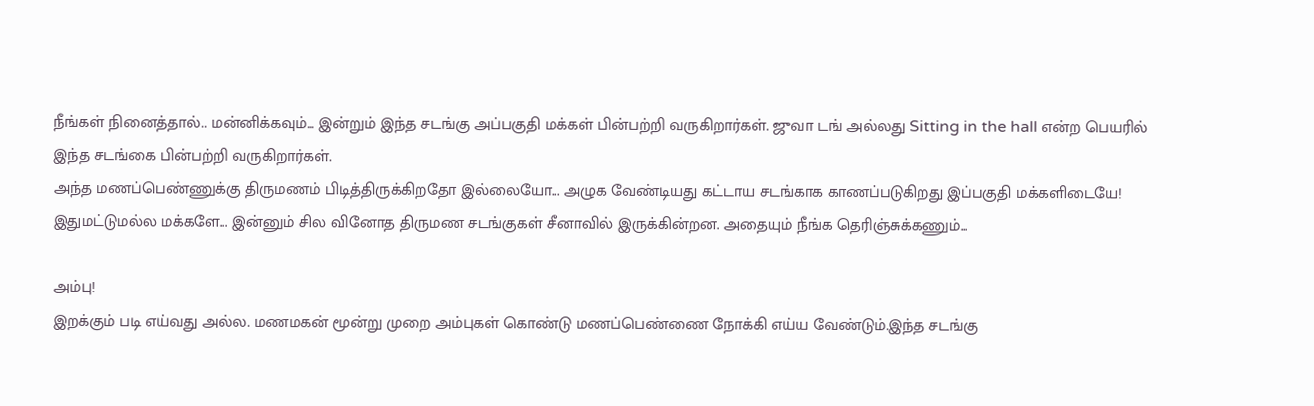நீங்கள் நினைத்தால்.. மன்னிக்கவும்... இன்றும் இந்த சடங்கு அப்பகுதி மக்கள் பின்பற்றி வருகிறார்கள். ஜுவா டங் அல்லது Sitting in the hall என்ற பெயரில் இந்த சடங்கை பின்பற்றி வருகிறார்கள்.
அந்த மணப்பெண்ணுக்கு திருமணம் பிடித்திருக்கிறதோ இல்லையோ... அழுக வேண்டியது கட்டாய சடங்காக காணப்படுகிறது இப்பகுதி மக்களிடையே!
இதுமட்டுமல்ல மக்களே... இன்னும் சில வினோத திருமண சடங்குகள் சீனாவில் இருக்கின்றன. அதையும் நீங்க தெரிஞ்சுக்கணும்...

அம்பு!
இறக்கும் படி எய்வது அல்ல. மணமகன் மூன்று முறை அம்புகள் கொண்டு மணப்பெண்ணை நோக்கி எய்ய வேண்டும்.இந்த சடங்கு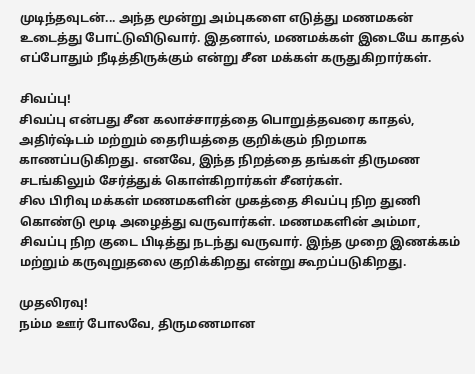முடிந்தவுடன்... அந்த மூன்று அம்புகளை எடுத்து மணமகன் உடைத்து போட்டுவிடுவார். இதனால், மணமக்கள் இடையே காதல் எப்போதும் நீடித்திருக்கும் என்று சீன மக்கள் கருதுகிறார்கள்.

சிவப்பு!
சிவப்பு என்பது சீன கலாச்சாரத்தை பொறுத்தவரை காதல், அதிர்ஷ்டம் மற்றும் தைரியத்தை குறிக்கும் நிறமாக காணப்படுகிறது. எனவே, இந்த நிறத்தை தங்கள் திருமண சடங்கிலும் சேர்த்துக் கொள்கிறார்கள் சீனர்கள்.
சில பிரிவு மக்கள் மணமகளின் முகத்தை சிவப்பு நிற துணி கொண்டு மூடி அழைத்து வருவார்கள். மணமகளின் அம்மா, சிவப்பு நிற குடை பிடித்து நடந்து வருவார். இந்த முறை இணக்கம் மற்றும் கருவுறுதலை குறிக்கிறது என்று கூறப்படுகிறது.

முதலிரவு!
நம்ம ஊர் போலவே, திருமணமான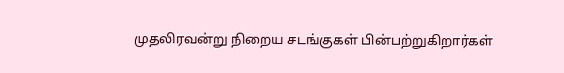முதலிரவன்று நிறைய சடங்குகள் பின்பற்றுகிறார்கள்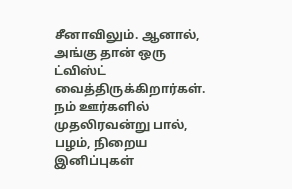சீனாவிலும். ஆனால், அங்கு தான் ஒரு ட்விஸ்ட் வைத்திருக்கிறார்கள். நம் ஊர்களில் முதலிரவன்று பால், பழம், நிறைய இனிப்புகள்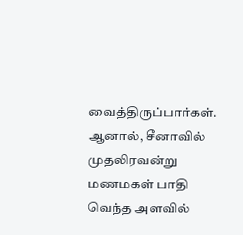வைத்திருப்பார்கள்.
ஆனால், சீனாவில் முதலிரவன்று மணமகள் பாதி வெந்த அளவில்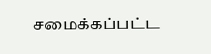சமைக்கப்பட்ட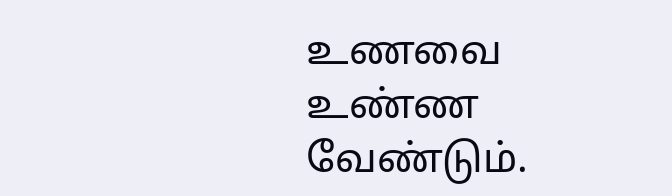உணவை உண்ண வேண்டும்.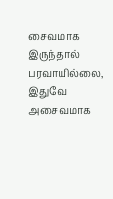சைவமாக இருந்தால் பரவாயில்லை, இதுவே அசைவமாக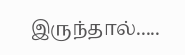இருந்தால்.....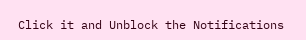Click it and Unblock the Notifications